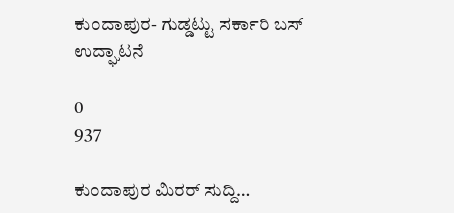ಕುಂದಾಪುರ- ಗುಡ್ಡಟ್ಟು ಸರ್ಕಾರಿ ಬಸ್ ಉದ್ಘಾಟನೆ

0
937

ಕುಂದಾಪುರ ಮಿರರ್ ಸುದ್ದಿ…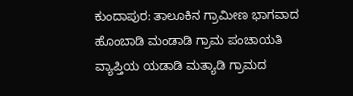ಕುಂದಾಪುರ: ತಾಲೂಕಿನ ಗ್ರಾಮೀಣ ಭಾಗವಾದ ಹೊಂಬಾಡಿ ಮಂಡಾಡಿ ಗ್ರಾಮ ಪಂಚಾಯತಿ ವ್ಯಾಪ್ತಿಯ ಯಡಾಡಿ ಮತ್ಯಾಡಿ ಗ್ರಾಮದ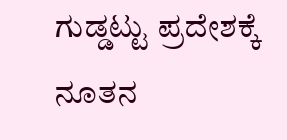ಗುಡ್ಡಟ್ಟು ಪ್ರದೇಶಕ್ಕೆ ನೂತನ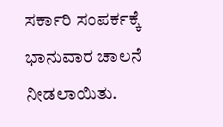ಸರ್ಕಾರಿ ಸಂಪರ್ಕಕ್ಕೆ ಭಾನುವಾರ ಚಾಲನೆ ನೀಡಲಾಯಿತು.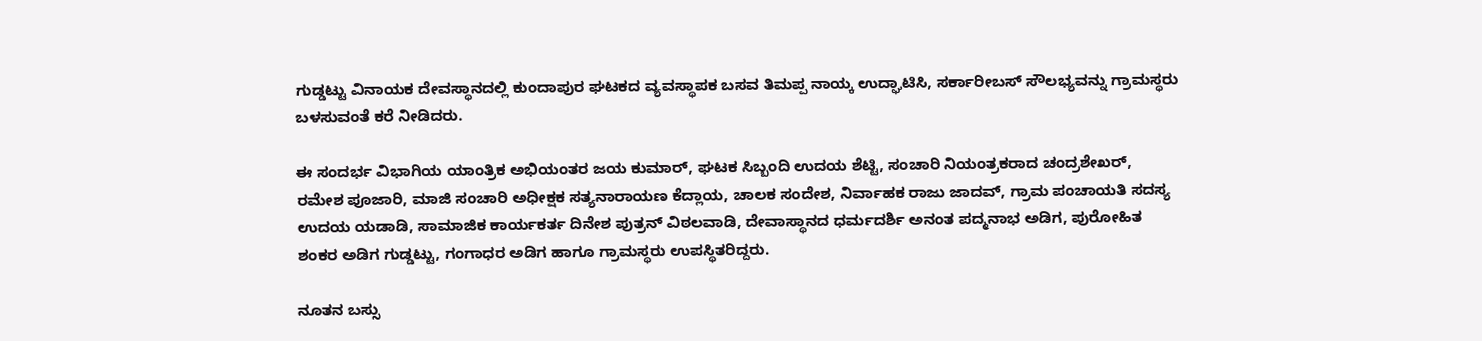ಗುಡ್ಡಟ್ಟು ವಿನಾಯಕ ದೇವಸ್ಥಾನದಲ್ಲಿ ಕುಂದಾಪುರ ಘಟಕದ ವ್ಯವಸ್ಥಾಪಕ ಬಸವ ತಿಮಪ್ಪ ನಾಯ್ಕ ಉದ್ಘಾಟಿಸಿ, ಸರ್ಕಾರೀಬಸ್ ಸೌಲಭ್ಯವನ್ನು ಗ್ರಾಮಸ್ಥರು ಬಳಸುವಂತೆ ಕರೆ ನೀಡಿದರು.

ಈ ಸಂದರ್ಭ ವಿಭಾಗಿಯ ಯಾಂತ್ರಿಕ ಅಭಿಯಂತರ ಜಯ ಕುಮಾರ್, ಘಟಕ ಸಿಬ್ಬಂದಿ ಉದಯ ಶೆಟ್ಟಿ, ಸಂಚಾರಿ ನಿಯಂತ್ರಕರಾದ ಚಂದ್ರಶೇಖರ್, ರಮೇಶ ಪೂಜಾರಿ, ಮಾಜಿ ಸಂಚಾರಿ ಅಧೀಕ್ಷಕ ಸತ್ಯನಾರಾಯಣ ಕೆದ್ಲಾಯ, ಚಾಲಕ ಸಂದೇಶ, ನಿರ್ವಾಹಕ ರಾಜು ಜಾದವ್, ಗ್ರಾಮ ಪಂಚಾಯತಿ ಸದಸ್ಯ ಉದಯ ಯಡಾಡಿ, ಸಾಮಾಜಿಕ ಕಾರ್ಯಕರ್ತ ದಿನೇಶ ಪುತ್ರನ್ ವಿಠಲವಾಡಿ, ದೇವಾಸ್ಥಾನದ ಧರ್ಮದರ್ಶಿ ಅನಂತ ಪದ್ಮನಾಭ ಅಡಿಗ, ಪುರೋಹಿತ ಶಂಕರ ಅಡಿಗ ಗುಡ್ಡಟ್ಟು, ಗಂಗಾಧರ ಅಡಿಗ ಹಾಗೂ ಗ್ರಾಮಸ್ಥರು ಉಪಸ್ಥಿತರಿದ್ದರು.

ನೂತನ ಬಸ್ಸು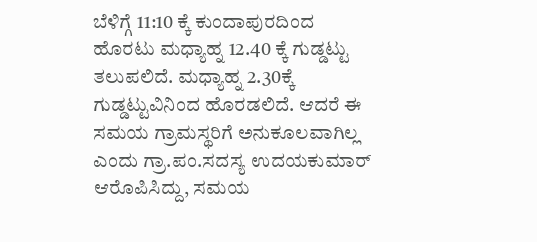ಬೆಳಿಗ್ಗೆ 11:10 ಕ್ಕೆ ಕುಂದಾಪುರದಿಂದ ಹೊರಟು ಮಧ್ಯಾಹ್ನ 12.40 ಕ್ಕೆ ಗುಡ್ಡಟ್ಟು ತಲುಪಲಿದೆ. ಮಧ್ಯಾಹ್ನ 2.30ಕ್ಕೆ ಗುಡ್ಡಟ್ಟುವಿನಿಂದ ಹೊರಡಲಿದೆ. ಆದರೆ ಈ ಸಮಯ ಗ್ರಾಮಸ್ಥರಿಗೆ ಅನುಕೂಲವಾಗಿಲ್ಲ ಎಂದು ಗ್ರಾ.ಪಂ.ಸದಸ್ಯ ಉದಯಕುಮಾರ್ ಆರೊಪಿಸಿದ್ದು, ಸಮಯ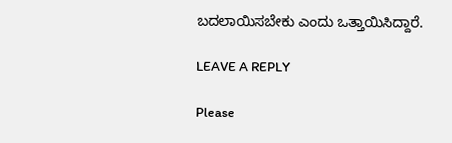ಬದಲಾಯಿಸಬೇಕು ಎಂದು ಒತ್ತಾಯಿಸಿದ್ದಾರೆ.

LEAVE A REPLY

Please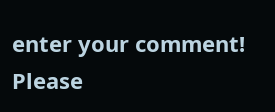enter your comment!
Please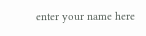enter your name here